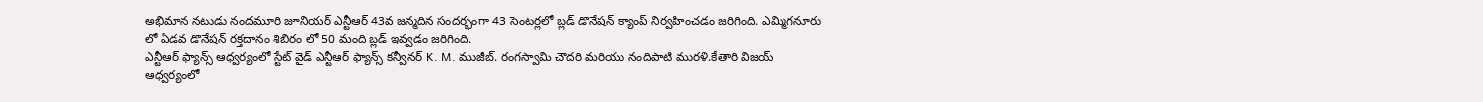అభిమాన నటుడు నందమూరి జూనియర్ ఎన్టీఆర్ 43వ జన్మదిన సందర్భంగా 43 సెంటర్లలో బ్లడ్ డొనేషన్ క్యాంప్ నిర్వహించడం జరిగింది. ఎమ్మిగనూరు లో ఏడవ డొనేషన్ రక్తదానం శిబిరం లో 50 మంది బ్లడ్ ఇవ్వడం జరిగింది.
ఎన్టీఆర్ ఫ్యాన్స్ ఆధ్వర్యంలో స్టేట్ వైడ్ ఎన్టీఆర్ ఫ్యాన్స్ కన్వీనర్ K. M. ముజీబ్. రంగస్వామి చౌదరి మరియు నందిపాటి మురళి.కేతారి విజయ్ ఆధ్వర్యంలో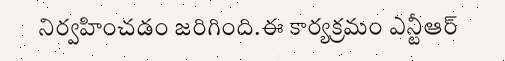నిర్వహించడం జరిగింది.ఈ కార్యక్రమం ఎన్టీఆర్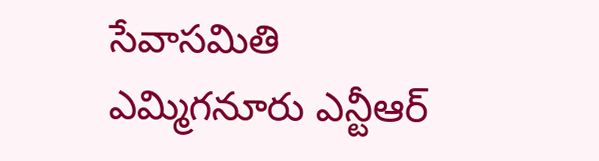సేవాసమితి ఎమ్మిగనూరు ఎన్టీఆర్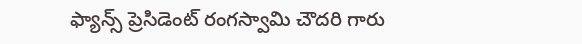ఫ్యాన్స్ ప్రెసిడెంట్ రంగస్వామి చౌదరి గారు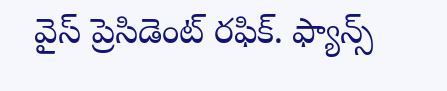వైస్ ప్రెసిడెంట్ రఫిక్. ఫ్యాన్స్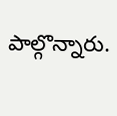పాల్గొన్నారు.